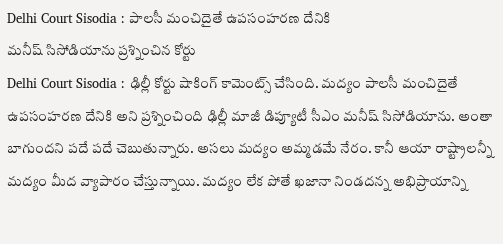Delhi Court Sisodia : పాలసీ మంచిదైతే ఉపసంహరణ దేనికి
మనీష్ సిసోడియాను ప్రశ్నించిన కోర్టు
Delhi Court Sisodia : ఢిల్లీ కోర్టు షాకింగ్ కామెంట్స్ చేసింది. మద్యం పాలసీ మంచిదైతే ఉపసంహరణ దేనికి అని ప్రశ్నించింది ఢిల్లీ మాజీ డిప్యూటీ సీఎం మనీష్ సిసోడియాను. అంతా బాగుందని పదే పదే చెబుతున్నారు. అసలు మద్యం అమ్మడమే నేరం. కానీ ఆయా రాష్ట్రాలన్నీ మద్యం మీద వ్యాపారం చేస్తున్నాయి. మద్యం లేక పోతే ఖజానా నిండదన్న అభిప్రాయాన్ని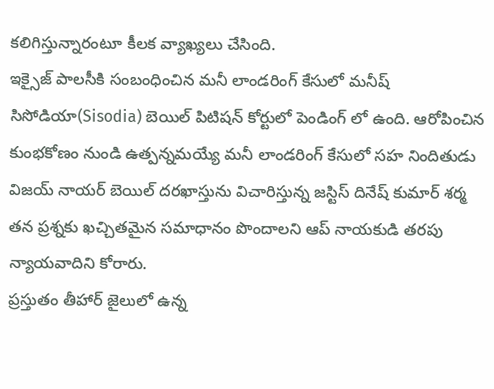కలిగిస్తున్నారంటూ కీలక వ్యాఖ్యలు చేసింది.
ఇక్సైజ్ పాలసీకి సంబంధించిన మనీ లాండరింగ్ కేసులో మనీష్ సిసోడియా(Sisodia) బెయిల్ పిటిషన్ కోర్టులో పెండింగ్ లో ఉంది. ఆరోపించిన కుంభకోణం నుండి ఉత్పన్నమయ్యే మనీ లాండరింగ్ కేసులో సహ నిందితుడు విజయ్ నాయర్ బెయిల్ దరఖాస్తును విచారిస్తున్న జస్టిస్ దినేష్ కుమార్ శర్మ తన ప్రశ్నకు ఖచ్చితమైన సమాధానం పొందాలని ఆప్ నాయకుడి తరపు న్యాయవాదిని కోరారు.
ప్రస్తుతం తీహార్ జైలులో ఉన్న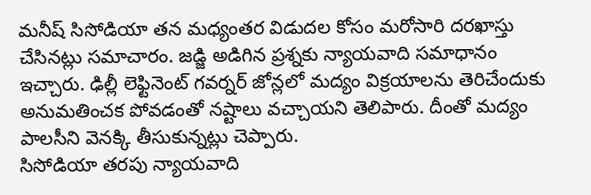మనీష్ సిసోడియా తన మధ్యంతర విడుదల కోసం మరోసారి దరఖాస్తు చేసినట్లు సమాచారం. జడ్జి అడిగిన ప్రశ్నకు న్యాయవాది సమాధానం ఇచ్చారు. ఢిల్లీ లెఫ్టినెంట్ గవర్నర్ జోన్లలో మద్యం విక్రయాలను తెరిచేందుకు అనుమతించక పోవడంతో నష్టాలు వచ్చాయని తెలిపారు. దీంతో మద్యం పాలసీని వెనక్కి తీసుకున్నట్లు చెప్పారు.
సిసోడియా తరపు న్యాయవాది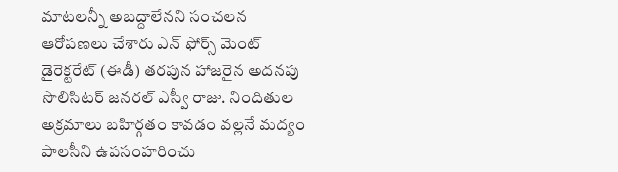మాటలన్నీ అబద్దాలేనని సంచలన ఆరోపణలు చేశారు ఎన్ ఫోర్స్ మెంట్ డైరెక్టరేట్ (ఈడీ) తరపున హాజరైన అదనపు సొలిసిటర్ జనరల్ ఎస్వీ రాజు. నిందితుల అక్రమాలు బహిర్గతం కావడం వల్లనే మద్యం పాలసీని ఉపసంహరించు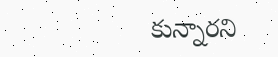కున్నారని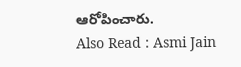ఆరోపించారు.
Also Read : Asmi Jain